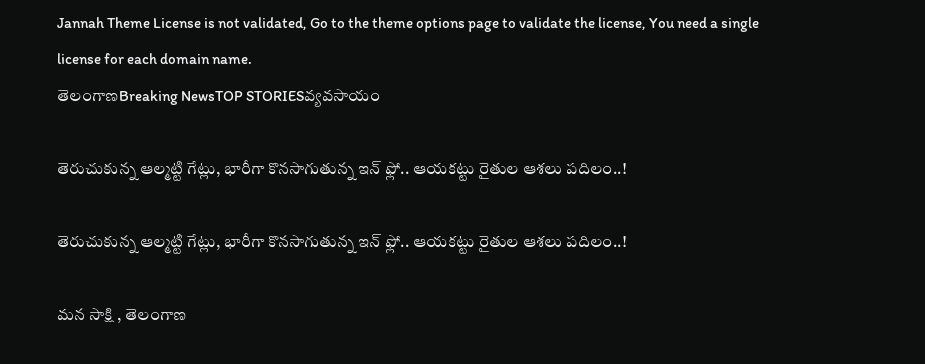Jannah Theme License is not validated, Go to the theme options page to validate the license, You need a single license for each domain name.
తెలంగాణBreaking NewsTOP STORIESవ్యవసాయం

తెరుచుకున్న ఆల్మట్టి గేట్లు, భారీగా కొనసాగుతున్న ఇన్ ఫ్లో.. ఆయకట్టు రైతుల ఆశలు పదిలం..!

తెరుచుకున్న ఆల్మట్టి గేట్లు, భారీగా కొనసాగుతున్న ఇన్ ఫ్లో.. ఆయకట్టు రైతుల ఆశలు పదిలం..!

మన సాక్షి , తెలంగాణ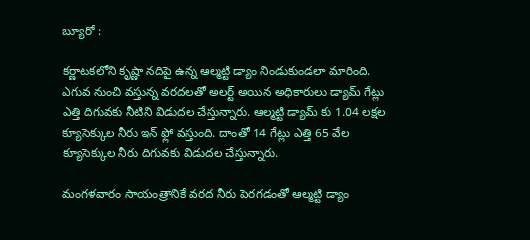బ్యూరో :

కర్ణాటకలోని కృష్ణా నదిపై ఉన్న ఆల్మట్టి డ్యాం నిండుకుండలా మారింది. ఎగువ నుంచి వస్తున్న వరదలతో అలర్ట్ అయిన అధికారులు డ్యామ్ గేట్లు ఎత్తి దిగువకు నీటిని విడుదల చేస్తున్నారు. ఆల్మట్టి డ్యామ్ కు 1.04 లక్షల క్యూసెక్కుల నీరు ఇన్ ఫ్లో వస్తుంది. దాంతో 14 గేట్లు ఎత్తి 65 వేల క్యూసెక్కుల నీరు దిగువకు విడుదల చేస్తున్నారు.

మంగళవారం సాయంత్రానికే వరద నీరు పెరగడంతో ఆల్మట్టి డ్యాం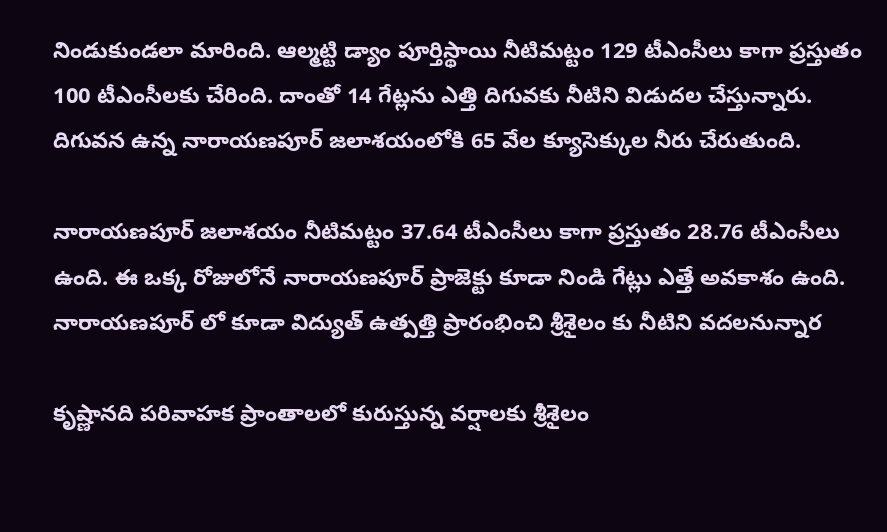నిండుకుండలా మారింది. ఆల్మట్టి డ్యాం పూర్తిస్థాయి నీటిమట్టం 129 టీఎంసీలు కాగా ప్రస్తుతం 100 టీఎంసీలకు చేరింది. దాంతో 14 గేట్లను ఎత్తి దిగువకు నీటిని విడుదల చేస్తున్నారు. దిగువన ఉన్న నారాయణపూర్ జలాశయంలోకి 65 వేల క్యూసెక్కుల నీరు చేరుతుంది.

నారాయణపూర్ జలాశయం నీటిమట్టం 37.64 టీఎంసీలు కాగా ప్రస్తుతం 28.76 టీఎంసీలు ఉంది. ఈ ఒక్క రోజులోనే నారాయణపూర్ ప్రాజెక్టు కూడా నిండి గేట్లు ఎత్తే అవకాశం ఉంది. నారాయణపూర్ లో కూడా విద్యుత్ ఉత్పత్తి ప్రారంభించి శ్రీశైలం కు నీటిని వదలనున్నార

కృష్ణానది పరివాహక ప్రాంతాలలో కురుస్తున్న వర్షాలకు శ్రీశైలం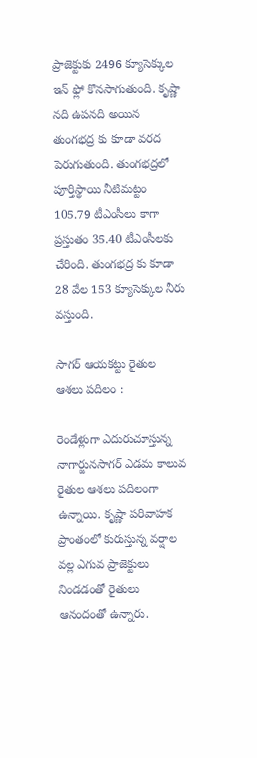ప్రాజెక్టుకు 2496 క్యూసెక్కుల ఇన్ ఫ్లో కొనసాగుతుంది. కృష్ణా నది ఉపనది అయిన తుంగభద్ర కు కూడా వరద పెరుగుతుంది. తుంగభద్రలో పూర్తిస్థాయి నీటిమట్టం 105.79 టీఎంసీలు కాగా ప్రస్తుతం 35.40 టీఎంసీలకు చేరింది. తుంగభద్ర కు కూడా 28 వేల 153 క్యూసెక్కుల నీరు వస్తుంది.

సాగర్ ఆయకట్టు రైతుల ఆశలు పదిలం :

రెండేళ్లుగా ఎదురుచూస్తున్న నాగార్జునసాగర్ ఎడమ కాలువ రైతుల ఆశలు పదిలంగా ఉన్నాయి. కృష్ణా పరివాహక ప్రాంతంలో కురుస్తున్న వర్షాల వల్ల ఎగువ ప్రాజెక్టులు నిండడంతో రైతులు ఆనందంతో ఉన్నారు.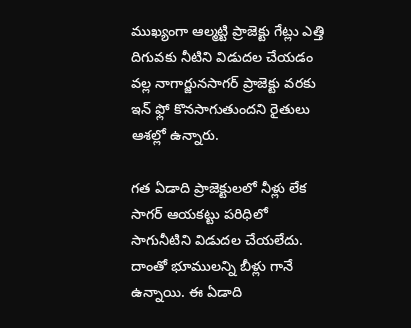ముఖ్యంగా ఆల్మట్టి ప్రాజెక్టు గేట్లు ఎత్తి దిగువకు నీటిని విడుదల చేయడం వల్ల నాగార్జునసాగర్ ప్రాజెక్టు వరకు ఇన్ ఫ్లో కొనసాగుతుందని రైతులు ఆశల్లో ఉన్నారు.

గత ఏడాది ప్రాజెక్టులలో నీళ్లు లేక సాగర్ ఆయకట్టు పరిధిలో సాగునీటిని విడుదల చేయలేదు. దాంతో భూములన్ని బీళ్లు గానే ఉన్నాయి. ఈ ఏడాది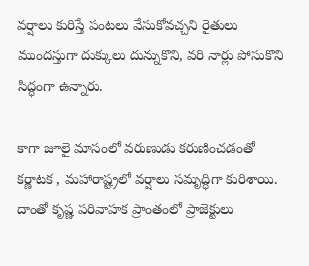వర్షాలు కురిస్తే పంటలు వేసుకోవచ్చని రైతులు ముందస్తుగా దుక్కులు దున్నుకొని, వరి నార్లు పోసుకొని సిద్ధంగా ఉన్నారు.

కాగా జూలై మాసంలో వరుణుడు కరుణించడంతో కర్ణాటక , మహారాష్ట్రలో వర్షాలు సమృద్ధిగా కురిశాయి. దాంతో కృష్ణ పరివాహక ప్రాంతంలో ప్రాజెక్టులు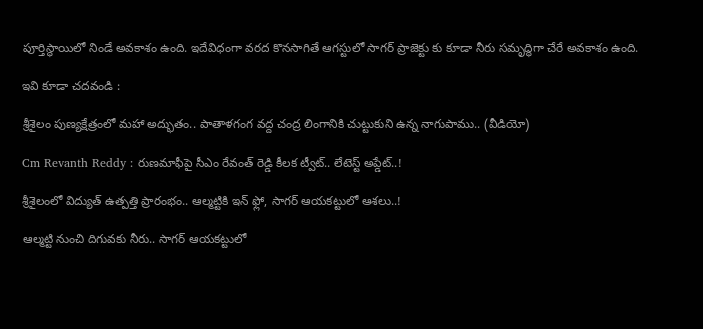పూర్తిస్థాయిలో నిండే అవకాశం ఉంది. ఇదేవిధంగా వరద కొనసాగితే ఆగస్టులో సాగర్ ప్రాజెక్టు కు కూడా నీరు సమృద్ధిగా చేరే అవకాశం ఉంది.

ఇవి కూడా చదవండి :

శ్రీశైలం పుణ్యక్షేత్రంలో మహా అద్భుతం.. పాతాళగంగ వద్ద చంద్ర లింగానికి చుట్టుకుని ఉన్న నాగుపాము.. (వీడియో)

Cm Revanth Reddy : రుణమాఫీపై సీఎం రేవంత్ రెడ్డి కీలక ట్వీట్.. లేటెస్ట్ అప్డేట్..!

శ్రీశైలంలో విద్యుత్ ఉత్పత్తి ప్రారంభం.. ఆల్మట్టికి ఇన్ ఫ్లో, సాగర్ ఆయకట్టులో ఆశలు..!

ఆల్మట్టి నుంచి దిగువకు నీరు.. సాగర్ ఆయకట్టులో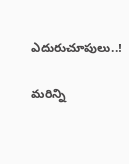ఎదురుచూపులు..!

మరిన్ని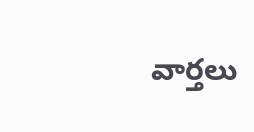వార్తలు